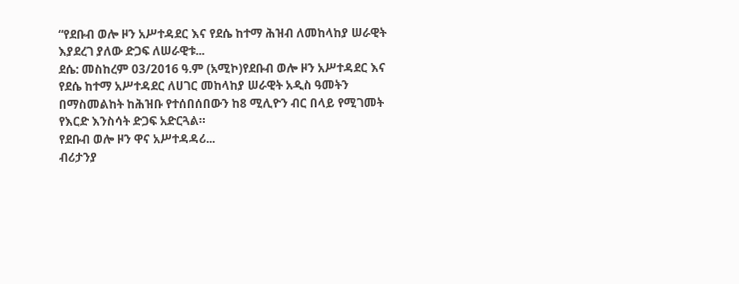“የደቡብ ወሎ ዞን አሥተዳደር እና የደሴ ከተማ ሕዝብ ለመከላከያ ሠራዊት እያደረገ ያለው ድጋፍ ለሠራዊቱ...
ደሴ: መስከረም 03/2016 ዓ.ም (አሚኮ)የደቡብ ወሎ ዞን አሥተዳደር እና የደሴ ከተማ አሥተዳደር ለሀገር መከላከያ ሠራዊት አዲስ ዓመትን በማስመልከት ከሕዝቡ የተሰበሰበውን ከ8 ሚሊዮን ብር በላይ የሚገመት የእርድ እንስሳት ድጋፍ አድርጓል።
የደቡብ ወሎ ዞን ዋና አሥተዳዳሪ...
ብሪታንያ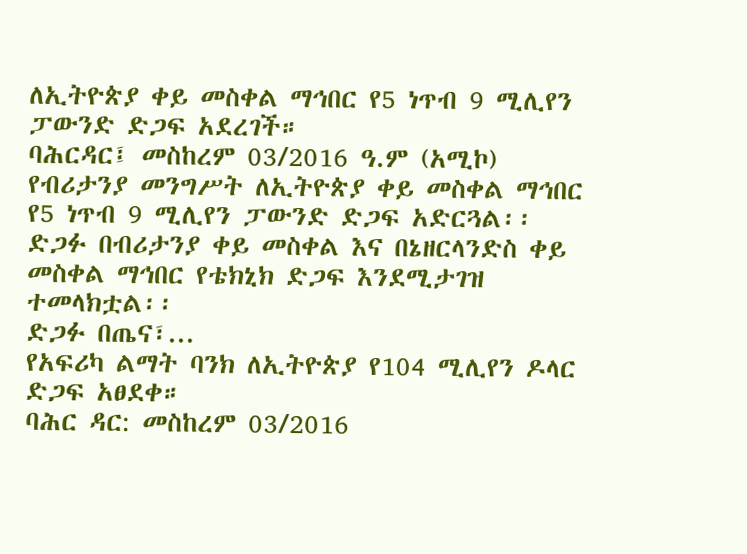ለኢትዮጵያ ቀይ መስቀል ማኅበር የ5 ነጥብ 9 ሚሊየን ፓውንድ ድጋፍ አደረገች።
ባሕርዳር፤ መስከረም 03/2016 ዓ.ም (አሚኮ) የብሪታንያ መንግሥት ለኢትዮጵያ ቀይ መስቀል ማኅበር የ5 ነጥብ 9 ሚሊየን ፓውንድ ድጋፍ አድርጓል፡፡ ድጋፉ በብሪታንያ ቀይ መስቀል እና በኔዘርላንድስ ቀይ መስቀል ማኅበር የቴክኒክ ድጋፍ እንደሚታገዝ ተመላክቷል፡፡
ድጋፉ በጤና፣...
የአፍሪካ ልማት ባንክ ለኢትዮጵያ የ104 ሚሊየን ዶላር ድጋፍ አፀደቀ።
ባሕር ዳር: መስከረም 03/2016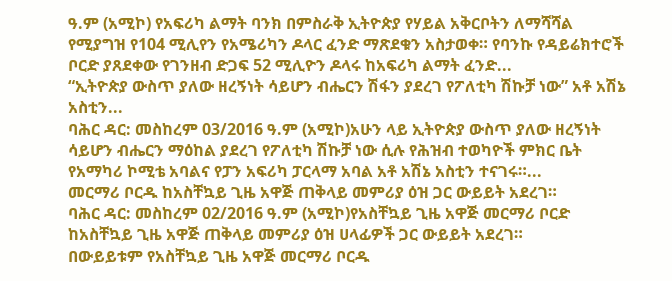ዓ.ም (አሚኮ) የአፍሪካ ልማት ባንክ በምስራቅ ኢትዮጵያ የሃይል አቅርቦትን ለማሻሻል የሚያግዝ የ104 ሚሊየን የአሜሪካን ዶላር ፈንድ ማጽደቁን አስታወቀ። የባንኩ የዳይሬክተሮች ቦርድ ያጸደቀው የገንዘብ ድጋፍ 52 ሚሊዮን ዶላሩ ከአፍሪካ ልማት ፈንድ...
“ኢትዮጵያ ውስጥ ያለው ዘረኝነት ሳይሆን ብሔርን ሽፋን ያደረገ የፖለቲካ ሽኩቻ ነው” አቶ አሽኔ አስቲን...
ባሕር ዳር: መስከረም 03/2016 ዓ.ም (አሚኮ)አሁን ላይ ኢትዮጵያ ውስጥ ያለው ዘረኝነት ሳይሆን ብሔርን ማዕከል ያደረገ የፖለቲካ ሽኩቻ ነው ሲሉ የሕዝብ ተወካዮች ምክር ቤት የአማካሪ ኮሚቴ አባልና የፓን አፍሪካ ፓርላማ አባል አቶ አሽኔ አስቲን ተናገሩ።...
መርማሪ ቦርዱ ከአስቸኳይ ጊዜ አዋጅ ጠቅላይ መምሪያ ዕዝ ጋር ውይይት አደረገ።
ባሕር ዳር: መስከረም 02/2016 ዓ.ም (አሚኮ)የአስቸኳይ ጊዜ አዋጅ መርማሪ ቦርድ ከአስቸኳይ ጊዜ አዋጅ ጠቅላይ መምሪያ ዕዝ ሀላፊዎች ጋር ውይይት አደረገ።
በውይይቱም የአስቸኳይ ጊዜ አዋጅ መርማሪ ቦርዱ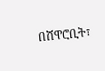በሸዋሮቢት፣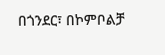በጎንደር፣ በኮምቦልቻ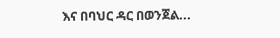እና በባህር ዳር በወንጀል...